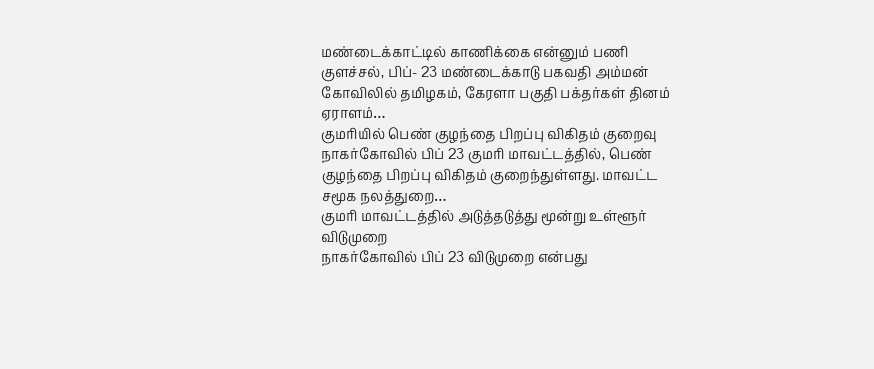மண்டைக்காட்டில் காணிக்கை என்னும் பணி
குளச்சல், பிப்- 23 மண்டைக்காடு பகவதி அம்மன் கோவிலில் தமிழகம், கேரளா பகுதி பக்தர்கள் தினம் ஏராளம்…
குமரியில் பெண் குழந்தை பிறப்பு விகிதம் குறைவு
நாகர்கோவில் பிப் 23 குமரி மாவட்டத்தில், பெண் குழந்தை பிறப்பு விகிதம் குறைந்துள்ளது. மாவட்ட சமூக நலத்துறை…
குமரி மாவட்டத்தில் அடுத்தடுத்து மூன்று உள்ளூர் விடுமுறை
நாகர்கோவில் பிப் 23 விடுமுறை என்பது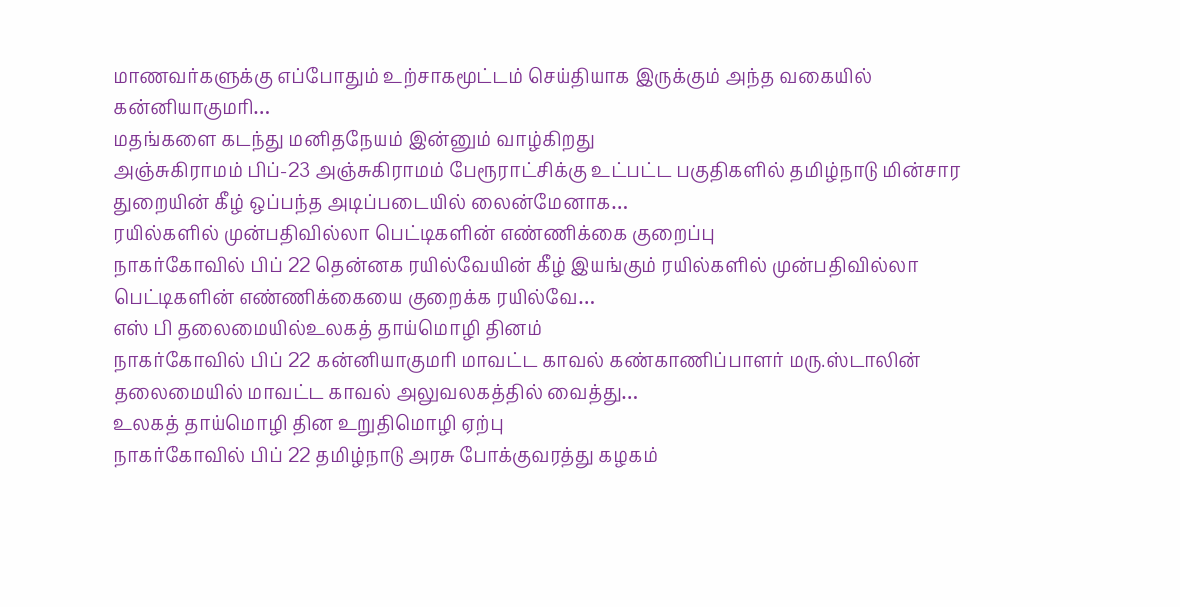மாணவர்களுக்கு எப்போதும் உற்சாகமூட்டம் செய்தியாக இருக்கும் அந்த வகையில் கன்னியாகுமரி…
மதங்களை கடந்து மனிதநேயம் இன்னும் வாழ்கிறது
அஞ்சுகிராமம் பிப்-23 அஞ்சுகிராமம் பேரூராட்சிக்கு உட்பட்ட பகுதிகளில் தமிழ்நாடு மின்சார துறையின் கீழ் ஒப்பந்த அடிப்படையில் லைன்மேனாக…
ரயில்களில் முன்பதிவில்லா பெட்டிகளின் எண்ணிக்கை குறைப்பு
நாகர்கோவில் பிப் 22 தென்னக ரயில்வேயின் கீழ் இயங்கும் ரயில்களில் முன்பதிவில்லா பெட்டிகளின் எண்ணிக்கையை குறைக்க ரயில்வே…
எஸ் பி தலைமையில்உலகத் தாய்மொழி தினம்
நாகர்கோவில் பிப் 22 கன்னியாகுமரி மாவட்ட காவல் கண்காணிப்பாளர் மரு.ஸ்டாலின் தலைமையில் மாவட்ட காவல் அலுவலகத்தில் வைத்து…
உலகத் தாய்மொழி தின உறுதிமொழி ஏற்பு
நாகர்கோவில் பிப் 22 தமிழ்நாடு அரசு போக்குவரத்து கழகம்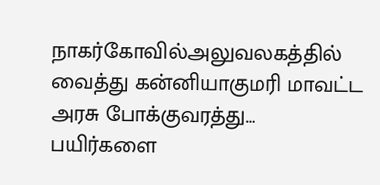நாகர்கோவில்அலுவலகத்தில் வைத்து கன்னியாகுமரி மாவட்ட அரசு போக்குவரத்து…
பயிர்களை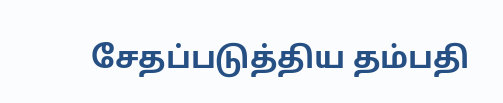சேதப்படுத்திய தம்பதி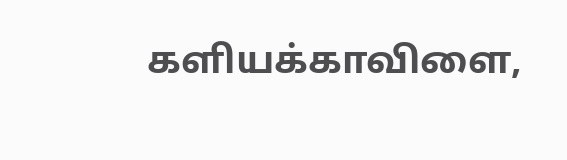களியக்காவிளை,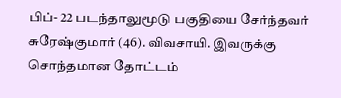பிப்- 22 படந்தாலுமூடு பகுதியை சேர்ந்தவர் சுரேஷ்குமார் (46). விவசாயி. இவருக்கு சொந்தமான தோட்டம்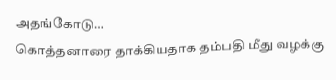அதங்கோடு…
கொத்தனாரை தாக்கியதாக தம்பதி மீது வழக்கு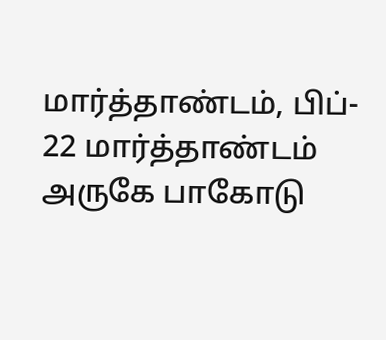மார்த்தாண்டம், பிப்- 22 மார்த்தாண்டம் அருகே பாகோடு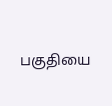பகுதியை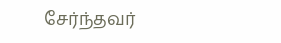சேர்ந்தவர்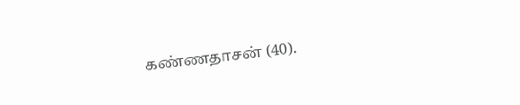கண்ணதாசன் (40).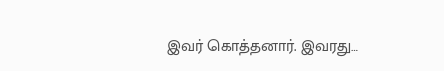இவர் கொத்தனார். இவரது…